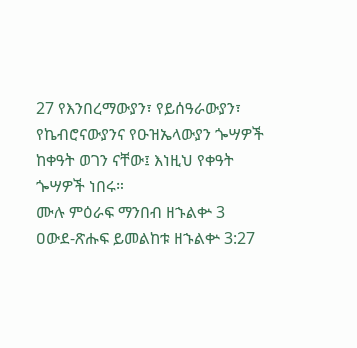27 የእንበረማውያን፣ የይሰዓራውያን፣ የኬብሮናውያንና የዑዝኤላውያን ጐሣዎች ከቀዓት ወገን ናቸው፤ እነዚህ የቀዓት ጐሣዎች ነበሩ።
ሙሉ ምዕራፍ ማንበብ ዘኁልቍ 3
ዐውደ-ጽሑፍ ይመልከቱ ዘኁልቍ 3:27